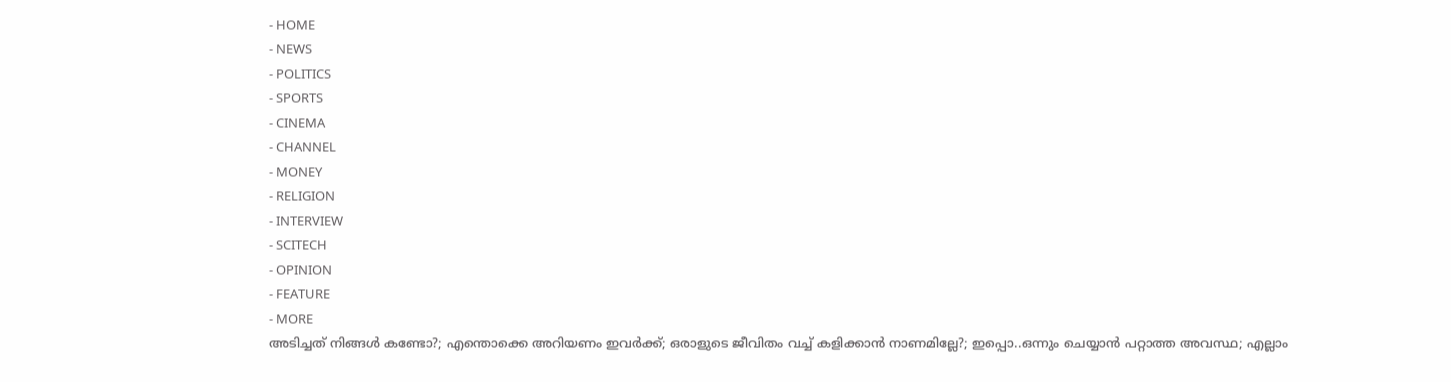- HOME
- NEWS
- POLITICS
- SPORTS
- CINEMA
- CHANNEL
- MONEY
- RELIGION
- INTERVIEW
- SCITECH
- OPINION
- FEATURE
- MORE
അടിച്ചത് നിങ്ങൾ കണ്ടോ?; എന്തൊക്കെ അറിയണം ഇവർക്ക്; ഒരാളുടെ ജീവിതം വച്ച് കളിക്കാൻ നാണമില്ലേ?; ഇപ്പൊ..ഒന്നും ചെയ്യാൻ പറ്റാത്ത അവസ്ഥ; എല്ലാം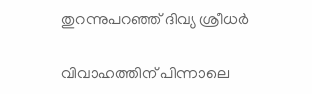തുറന്നുപറഞ്ഞ് ദിവ്യ ശ്രീധർ

വിവാഹത്തിന് പിന്നാലെ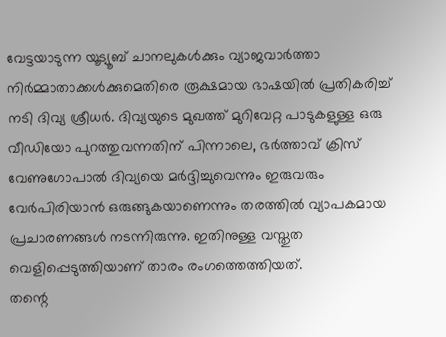വേട്ടയാടുന്ന യൂട്യൂബ് ചാനലുകൾക്കും വ്യാജവാർത്താ നിർമ്മാതാക്കൾക്കുമെതിരെ രൂക്ഷമായ ഭാഷയിൽ പ്രതികരിച്ച് നടി ദിവ്യ ശ്രീധർ. ദിവ്യയുടെ മുഖത്ത് മുറിവേറ്റ പാടുകളുള്ള ഒരു വീഡിയോ പുറത്തുവന്നതിന് പിന്നാലെ, ഭർത്താവ് ക്രിസ് വേണുഗോപാൽ ദിവ്യയെ മർദ്ദിച്ചുവെന്നും ഇരുവരും വേർപിരിയാൻ ഒരുങ്ങുകയാണെന്നും തരത്തിൽ വ്യാപകമായ പ്രചാരണങ്ങൾ നടന്നിരുന്നു. ഇതിനുള്ള വസ്തുത വെളിപ്പെടുത്തിയാണ് താരം രംഗത്തെത്തിയത്.
തന്റെ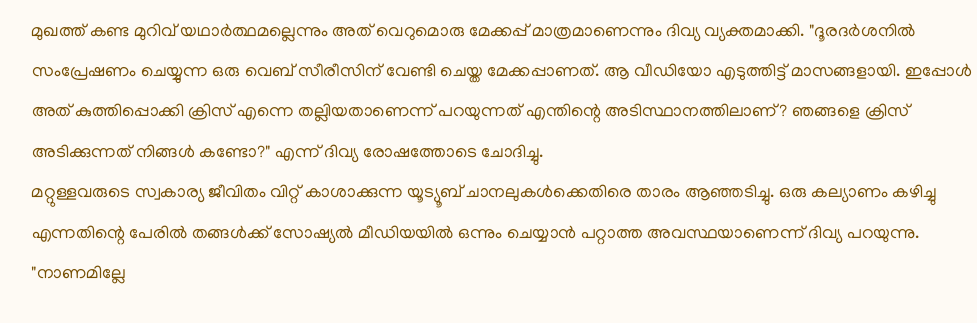മുഖത്ത് കണ്ട മുറിവ് യഥാർത്ഥമല്ലെന്നും അത് വെറുമൊരു മേക്കപ്പ് മാത്രമാണെന്നും ദിവ്യ വ്യക്തമാക്കി. "ദൂരദർശനിൽ സംപ്രേഷണം ചെയ്യുന്ന ഒരു വെബ് സീരീസിന് വേണ്ടി ചെയ്ത മേക്കപ്പാണത്. ആ വീഡിയോ എടുത്തിട്ട് മാസങ്ങളായി. ഇപ്പോൾ അത് കുത്തിപ്പൊക്കി ക്രിസ് എന്നെ തല്ലിയതാണെന്ന് പറയുന്നത് എന്തിന്റെ അടിസ്ഥാനത്തിലാണ്? ഞങ്ങളെ ക്രിസ് അടിക്കുന്നത് നിങ്ങൾ കണ്ടോ?" എന്ന് ദിവ്യ രോഷത്തോടെ ചോദിച്ചു.
മറ്റുള്ളവരുടെ സ്വകാര്യ ജീവിതം വിറ്റ് കാശാക്കുന്ന യൂട്യൂബ് ചാനലുകൾക്കെതിരെ താരം ആഞ്ഞടിച്ചു. ഒരു കല്യാണം കഴിച്ചു എന്നതിന്റെ പേരിൽ തങ്ങൾക്ക് സോഷ്യൽ മീഡിയയിൽ ഒന്നും ചെയ്യാൻ പറ്റാത്ത അവസ്ഥയാണെന്ന് ദിവ്യ പറയുന്നു. "നാണമില്ലേ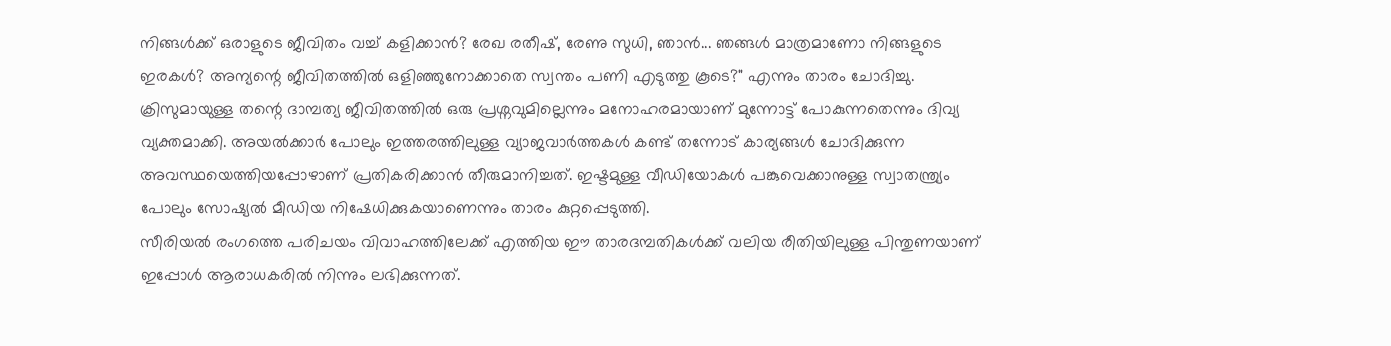നിങ്ങൾക്ക് ഒരാളുടെ ജീവിതം വച്ച് കളിക്കാൻ? രേഖ രതീഷ്, രേണു സുധി, ഞാൻ... ഞങ്ങൾ മാത്രമാണോ നിങ്ങളുടെ ഇരകൾ? അന്യന്റെ ജീവിതത്തിൽ ഒളിഞ്ഞുനോക്കാതെ സ്വന്തം പണി എടുത്തു കൂടെ?" എന്നും താരം ചോദിച്ചു.
ക്രിസുമായുള്ള തന്റെ ദാമ്പത്യ ജീവിതത്തിൽ ഒരു പ്രശ്നവുമില്ലെന്നും മനോഹരമായാണ് മുന്നോട്ട് പോകുന്നതെന്നും ദിവ്യ വ്യക്തമാക്കി. അയൽക്കാർ പോലും ഇത്തരത്തിലുള്ള വ്യാജവാർത്തകൾ കണ്ട് തന്നോട് കാര്യങ്ങൾ ചോദിക്കുന്ന അവസ്ഥയെത്തിയപ്പോഴാണ് പ്രതികരിക്കാൻ തീരുമാനിച്ചത്. ഇഷ്ടമുള്ള വീഡിയോകൾ പങ്കുവെക്കാനുള്ള സ്വാതന്ത്ര്യം പോലും സോഷ്യൽ മീഡിയ നിഷേധിക്കുകയാണെന്നും താരം കുറ്റപ്പെടുത്തി.
സീരിയൽ രംഗത്തെ പരിചയം വിവാഹത്തിലേക്ക് എത്തിയ ഈ താരദമ്പതികൾക്ക് വലിയ രീതിയിലുള്ള പിന്തുണയാണ് ഇപ്പോൾ ആരാധകരിൽ നിന്നും ലഭിക്കുന്നത്.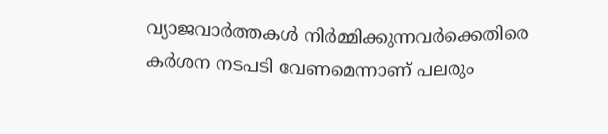വ്യാജവാർത്തകൾ നിർമ്മിക്കുന്നവർക്കെതിരെ കർശന നടപടി വേണമെന്നാണ് പലരും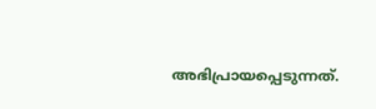അഭിപ്രായപ്പെടുന്നത്.